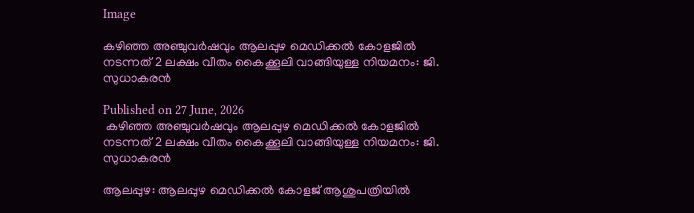Image

കഴിഞ്ഞ അഞ്ചുവര്‍ഷവും ആലപ്പുഴ മെഡിക്കല്‍ കോളജില്‍ നടന്നത് 2 ലക്ഷം വീതം കൈക്കൂലി വാങ്ങിയുള്ള നിയമനം: ജി. സുധാകരന്‍

Published on 27 June, 2026
 കഴിഞ്ഞ അഞ്ചുവര്‍ഷവും ആലപ്പുഴ മെഡിക്കല്‍ കോളജില്‍ നടന്നത് 2 ലക്ഷം വീതം കൈക്കൂലി വാങ്ങിയുള്ള നിയമനം: ജി. സുധാകരന്‍

ആലപ്പുഴ: ആലപ്പുഴ മെഡിക്കല്‍ കോളജ് ആശുപത്രിയില്‍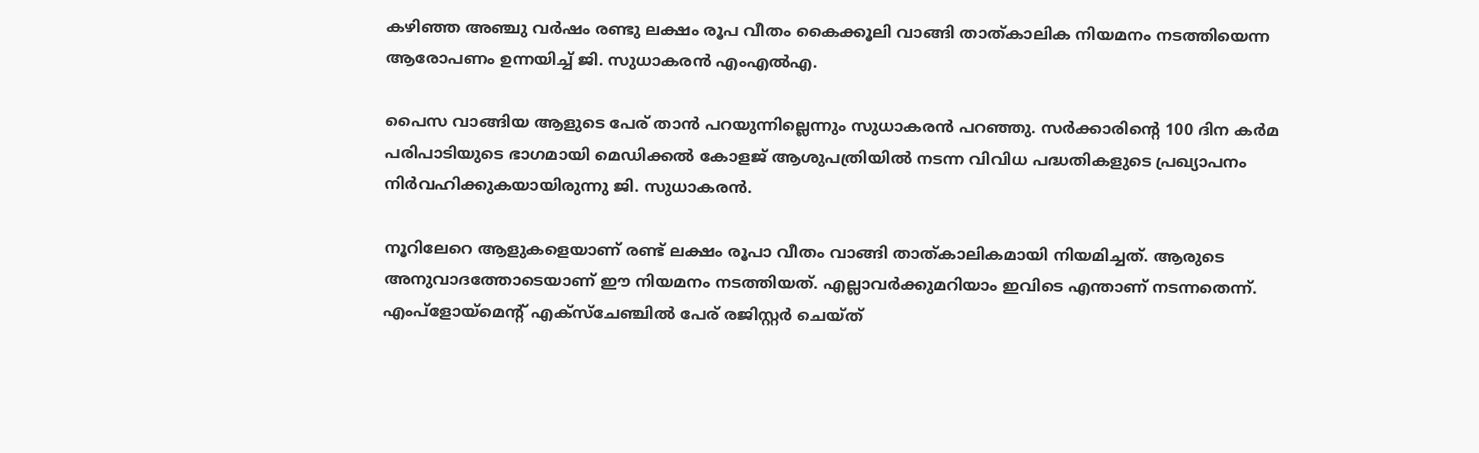കഴിഞ്ഞ അഞ്ചു വര്‍ഷം രണ്ടു ലക്ഷം രൂപ വീതം കൈക്കൂലി വാങ്ങി താത്കാലിക നിയമനം നടത്തിയെന്ന ആരോപണം ഉന്നയിച്ച് ജി. സുധാകരന്‍ എംഎല്‍എ.

പൈസ വാങ്ങിയ ആളുടെ പേര് താന്‍ പറയുന്നില്ലെന്നും സുധാകരന്‍ പറഞ്ഞു. സര്‍ക്കാരിന്റെ 100 ദിന കര്‍മ പരിപാടിയുടെ ഭാഗമായി മെഡിക്കല്‍ കോളജ് ആശുപത്രിയില്‍ നടന്ന വിവിധ പദ്ധതികളുടെ പ്രഖ്യാപനം നിര്‍വഹിക്കുകയായിരുന്നു ജി. സുധാകരന്‍.

നൂറിലേറെ ആളുകളെയാണ് രണ്ട് ലക്ഷം രൂപാ വീതം വാങ്ങി താത്കാലികമായി നിയമിച്ചത്. ആരുടെ അനുവാദത്തോടെയാണ് ഈ നിയമനം നടത്തിയത്. എല്ലാവര്‍ക്കുമറിയാം ഇവിടെ എന്താണ് നടന്നതെന്ന്. എംപ്‌ളോയ്‌മെന്റ് എക്‌സ്‌ചേഞ്ചില്‍ പേര് രജിസ്റ്റര്‍ ചെയ്ത്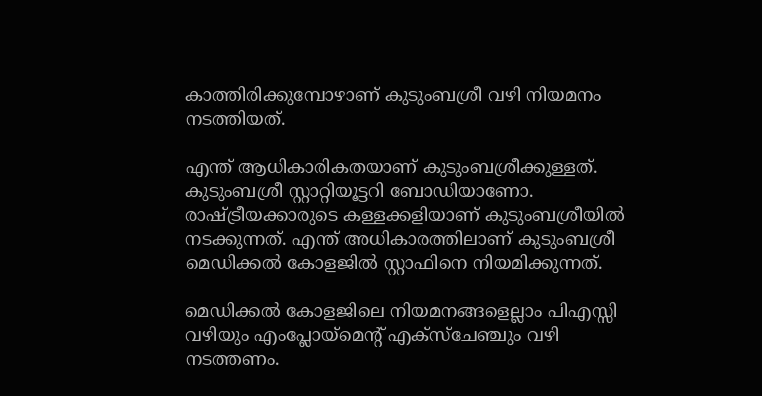കാത്തിരിക്കുമ്പോഴാണ് കുടുംബശ്രീ വഴി നിയമനം നടത്തിയത്.

എന്ത് ആധികാരികതയാണ് കുടുംബശ്രീക്കുള്ളത്. കുടുംബശ്രീ സ്റ്റാറ്റിയൂട്ടറി ബോഡിയാണോ. രാഷ്ട്രീയക്കാരുടെ കള്ളക്കളിയാണ് കുടുംബശ്രീയില്‍ നടക്കുന്നത്. എന്ത് അധികാരത്തിലാണ് കുടുംബശ്രീ മെഡിക്കല്‍ കോളജില്‍ സ്റ്റാഫിനെ നിയമിക്കുന്നത്.

മെഡിക്കല്‍ കോളജിലെ നിയമനങ്ങളെല്ലാം പിഎസ്സി വഴിയും എംപ്ലോയ്‌മെന്റ് എക്‌സ്‌ചേഞ്ചും വഴി നടത്തണം.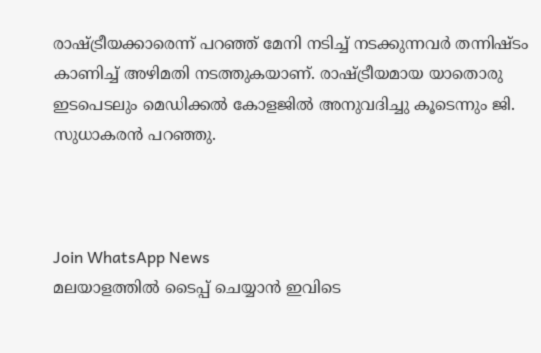രാഷ്ട്രീയക്കാരെന്ന് പറഞ്ഞ് മേനി നടിച്ച് നടക്കുന്നവര്‍ തന്നിഷ്ടം കാണിച്ച് അഴിമതി നടത്തുകയാണ്. രാഷ്ട്രീയമായ യാതൊരു ഇടപെടലും മെഡിക്കല്‍ കോളജില്‍ അനുവദിച്ചു കൂടെന്നും ജി. സുധാകരന്‍ പറഞ്ഞു.



Join WhatsApp News
മലയാളത്തില്‍ ടൈപ്പ് ചെയ്യാന്‍ ഇവിടെ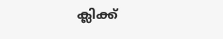ക്ലിക്ക്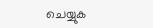ചെയ്യുക